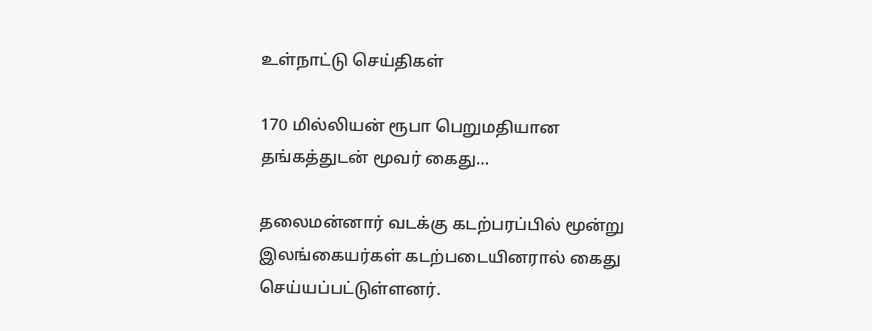உள்நாட்டு செய்திகள்

170 மில்லியன் ரூபா பெறுமதியான தங்கத்துடன் மூவர் கைது…

தலைமன்னார் வடக்கு கடற்பரப்பில் மூன்று இலங்கையர்கள் கடற்படையினரால் கைது செய்யப்பட்டுள்ளனர்.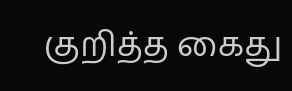குறித்த கைது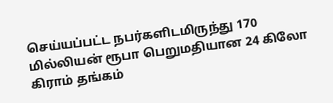செய்யப்பட்ட நபர்களிடமிருந்து 170 மில்லியன் ரூபா பெறுமதியான 24 கிலோ கிராம் தங்கம்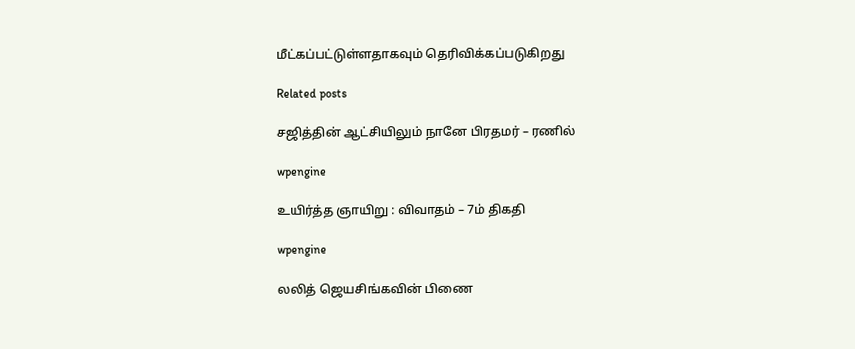மீட்கப்பட்டுள்ளதாகவும் தெரிவிக்கப்படுகிறது

Related posts

சஜித்தின் ஆட்சியிலும் நானே பிரதமர் – ரணில்

wpengine

உயிர்த்த ஞாயிறு : விவாதம் – 7ம் திகதி

wpengine

லலித் ஜெயசிங்கவின் பிணை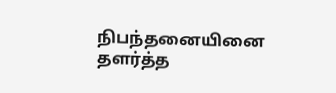நிபந்தனையினை தளர்த்த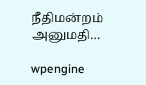நீதிமன்றம் அனுமதி…

wpengine